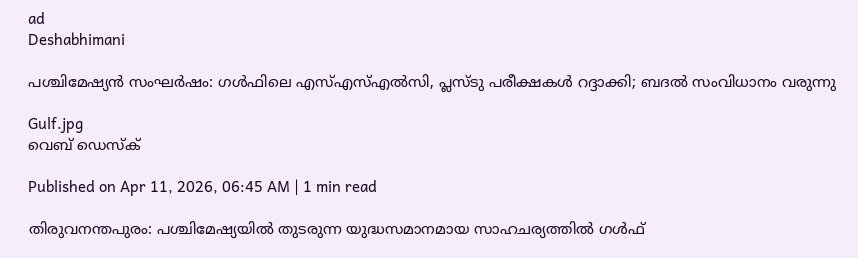ad
Deshabhimani

പശ്ചിമേഷ്യൻ സംഘർഷം: ഗൾഫിലെ എസ്എസ്എൽസി, പ്ലസ്ടു പരീക്ഷകൾ റദ്ദാക്കി; ബദൽ സംവിധാനം വരുന്നു

Gulf.jpg
വെബ് ഡെസ്ക്

Published on Apr 11, 2026, 06:45 AM | 1 min read

തിരുവനന്തപുരം: പശ്ചിമേഷ്യയിൽ തുടരുന്ന യുദ്ധസമാനമായ സാഹചര്യത്തിൽ ഗൾഫ്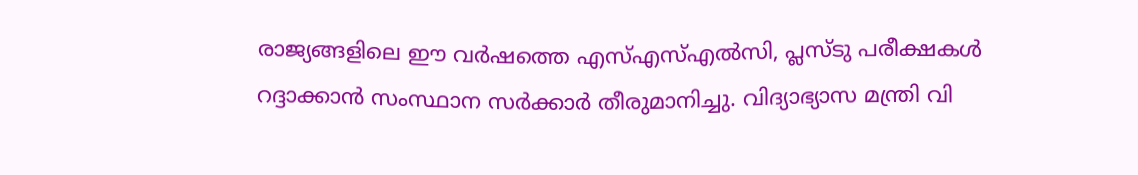രാജ്യങ്ങളിലെ ഈ വർഷത്തെ എസ്എസ്എൽസി, പ്ലസ്ടു പരീക്ഷകൾ റദ്ദാക്കാൻ സംസ്ഥാന സർക്കാർ തീരുമാനിച്ചു. വിദ്യാഭ്യാസ മന്ത്രി വി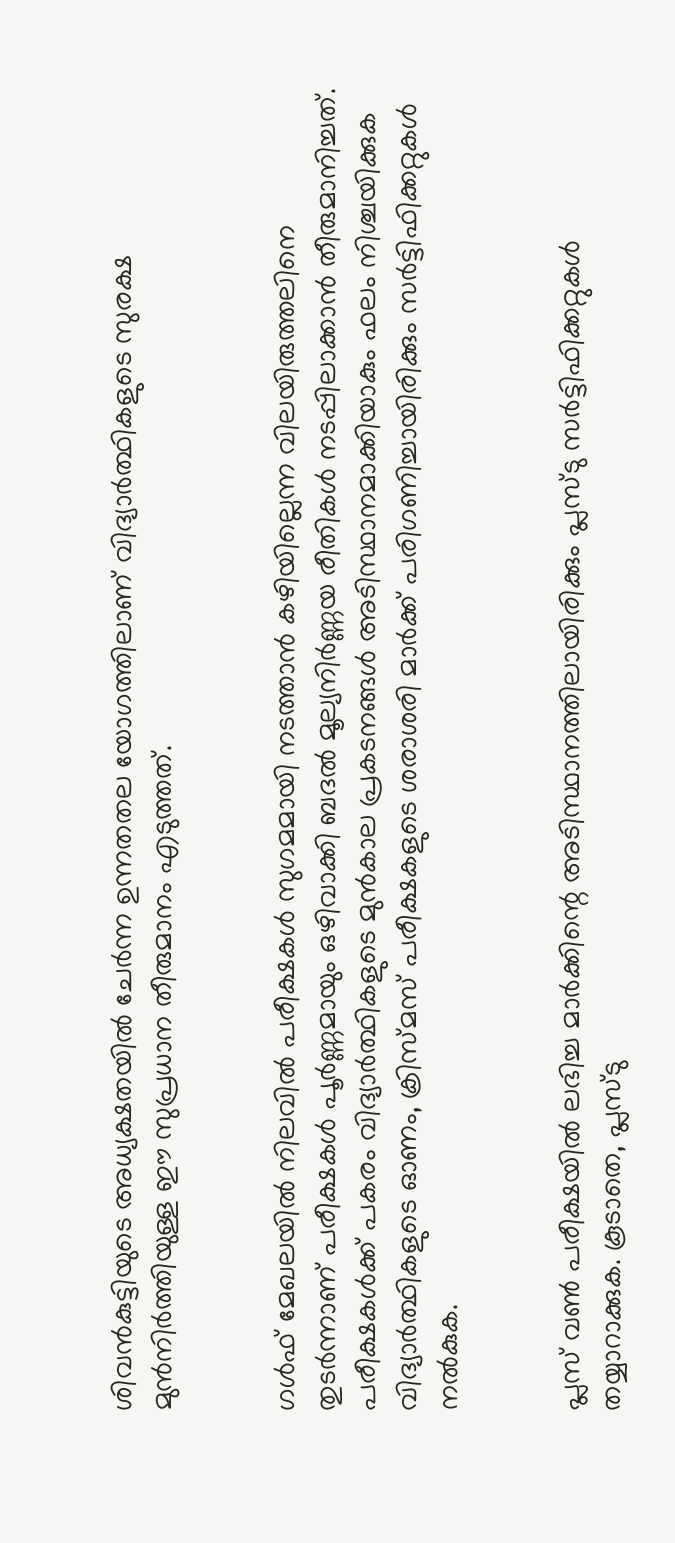ശിവൻകുട്ടിയുടെ അധ്യക്ഷതയിൽ ചേർന്ന ഉന്നതതല യോഗത്തിലാണ് വിദ്യാർത്ഥികളുടെ സുരക്ഷ മുൻനിർത്തിയുള്ള ഈ സുപ്രധാന തീരുമാനം എടുത്തത്.


ഗൾഫ് മേഖലയിൽ നിലവിൽ പരീക്ഷകൾ സുഗമമായി നടത്താൻ കഴിയില്ലെന്ന വിലയിരുത്തലിനെ തുടർന്നാണ് പരീക്ഷകൾ പൂർണ്ണമായും ഒഴിവാക്കി ബദൽ മൂല്യനിർണ്ണയ രീതികൾ നടപ്പിലാക്കാൻ തീരുമാനിച്ചത്. പരീക്ഷകൾക്ക് പകരം വിദ്യാർത്ഥികളുടെ മുൻകാല പ്രകടനങ്ങൾ അടിസ്ഥാനമാക്കിയാകും ഫലം നിശ്ചയിക്കുക വിദ്യാർത്ഥികളുടെ ഓണം, ക്രിസ്മസ് പരീക്ഷകളുടെ ശരാശരി മാർക്ക് പരിഗണിച്ചായിരിക്കും സർട്ടിഫിക്കറ്റുകൾ നൽകുക.


പ്ലസ് വൺ പരീക്ഷയിൽ ലഭിച്ച മാർക്കിന്റെ അടിസ്ഥാനത്തിലായിരിക്കും പ്ലസ്ടു സർട്ടിഫിക്കറ്റുകൾ തയ്യാറാക്കുക. കൂടാതെ, പ്ലസ്ടു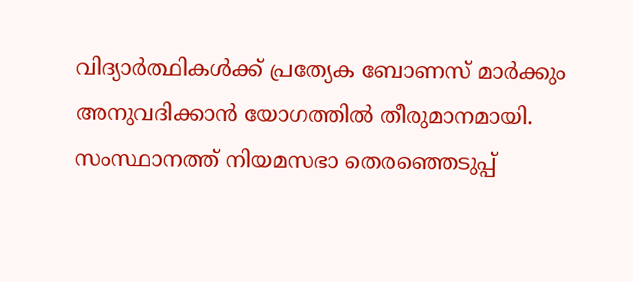വിദ്യാർത്ഥികൾക്ക് പ്രത്യേക ബോണസ് മാർക്കും അനുവദിക്കാൻ യോഗത്തിൽ തീരുമാനമായി. സംസ്ഥാനത്ത് നിയമസഭാ തെരഞ്ഞെടുപ്പ്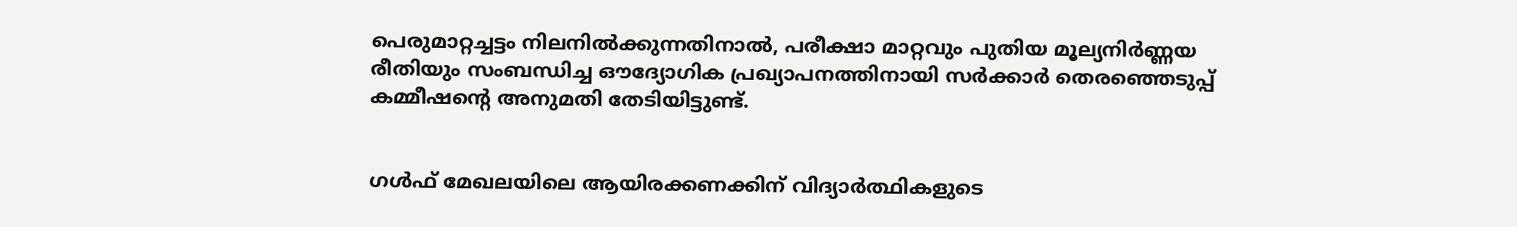പെരുമാറ്റച്ചട്ടം നിലനിൽക്കുന്നതിനാൽ, പരീക്ഷാ മാറ്റവും പുതിയ മൂല്യനിർണ്ണയ രീതിയും സംബന്ധിച്ച ഔദ്യോഗിക പ്രഖ്യാപനത്തിനായി സർക്കാർ തെരഞ്ഞെടുപ്പ് കമ്മീഷന്റെ അനുമതി തേടിയിട്ടുണ്ട്.


ഗൾഫ് മേഖലയിലെ ആയിരക്കണക്കിന് വിദ്യാർത്ഥികളുടെ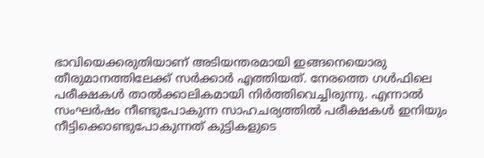ഭാവിയെക്കരുതിയാണ് അടിയന്തരമായി ഇങ്ങനെയൊരു തീരുമാനത്തിലേക്ക് സർക്കാർ എത്തിയത്. നേരത്തെ ഗൾഫിലെ പരീക്ഷകൾ താൽക്കാലികമായി നിർത്തിവെച്ചിരുന്നു. എന്നാൽ സംഘർഷം നീണ്ടുപോകുന്ന സാഹചര്യത്തിൽ പരീക്ഷകൾ ഇനിയും നീട്ടിക്കൊണ്ടുപോകുന്നത് കുട്ടികളുടെ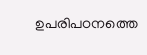ഉപരിപഠനത്തെ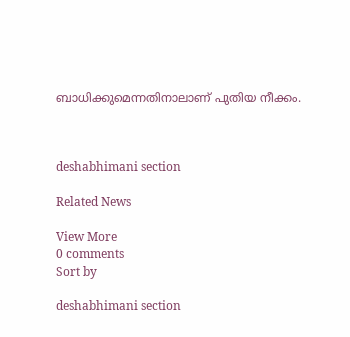ബാധിക്കുമെന്നതിനാലാണ് പുതിയ നീക്കം.



deshabhimani section

Related News

View More
0 comments
Sort by

deshabhimani section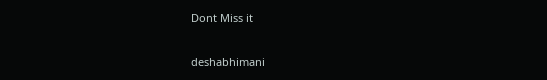Dont Miss it

deshabhimani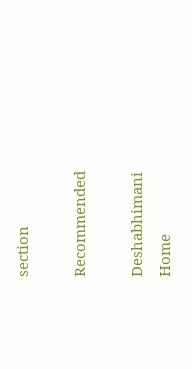section

Recommended

Deshabhimani
Home